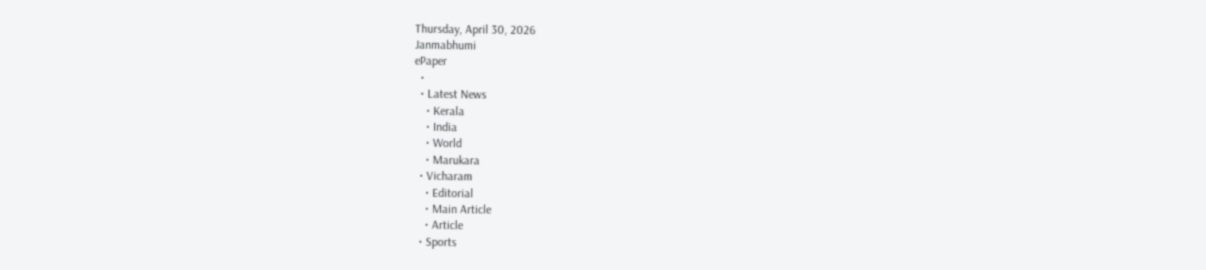Thursday, April 30, 2026
Janmabhumi
ePaper
  •
  • Latest News
    • Kerala
    • India
    • World
    • Marukara
  • Vicharam
    • Editorial
    • Main Article
    • Article
  • Sports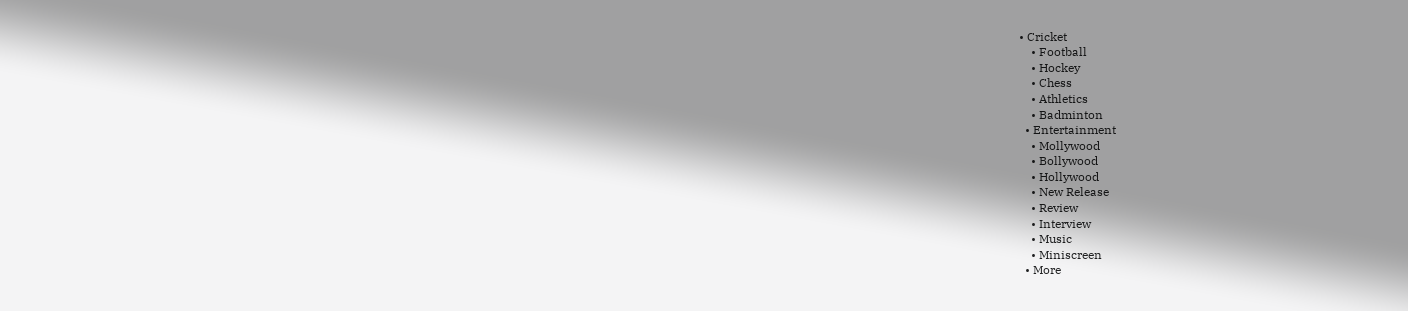• Cricket
    • Football
    • Hockey
    • Chess
    • Athletics
    • Badminton
  • Entertainment
    • Mollywood
    • Bollywood
    • Hollywood
    • New Release
    • Review
    • Interview
    • Music
    • Miniscreen
  • More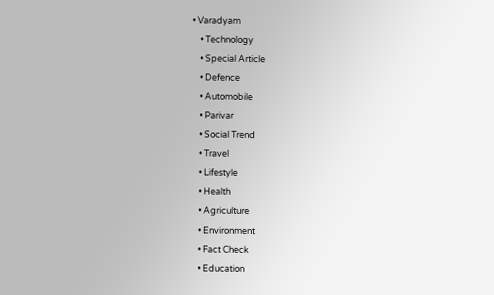• Varadyam
    • Technology
    • Special Article
    • Defence
    • Automobile
    • Parivar
    • Social Trend
    • Travel
    • Lifestyle
    • Health
    • Agriculture
    • Environment
    • Fact Check
    • Education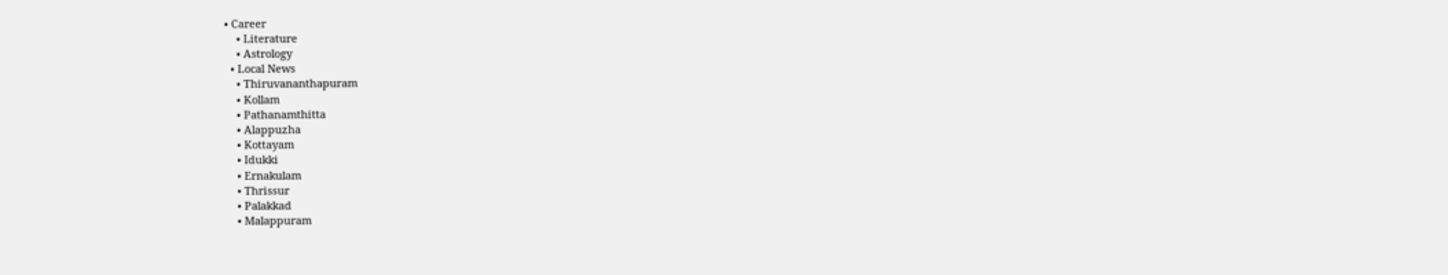• Career
    • Literature
    • Astrology
  • Local News
    • Thiruvananthapuram
    • Kollam
    • Pathanamthitta
    • Alappuzha
    • Kottayam
    • Idukki
    • Ernakulam
    • Thrissur
    • Palakkad
    • Malappuram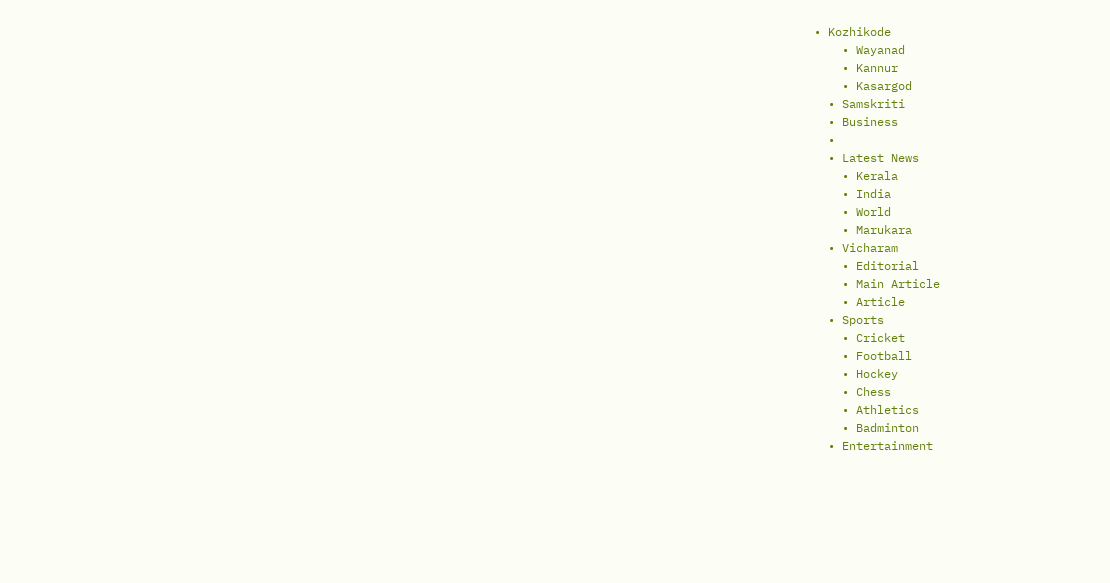• Kozhikode
    • Wayanad
    • Kannur
    • Kasargod
  • Samskriti
  • Business
  •
  • Latest News
    • Kerala
    • India
    • World
    • Marukara
  • Vicharam
    • Editorial
    • Main Article
    • Article
  • Sports
    • Cricket
    • Football
    • Hockey
    • Chess
    • Athletics
    • Badminton
  • Entertainment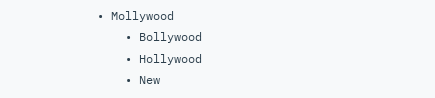• Mollywood
    • Bollywood
    • Hollywood
    • New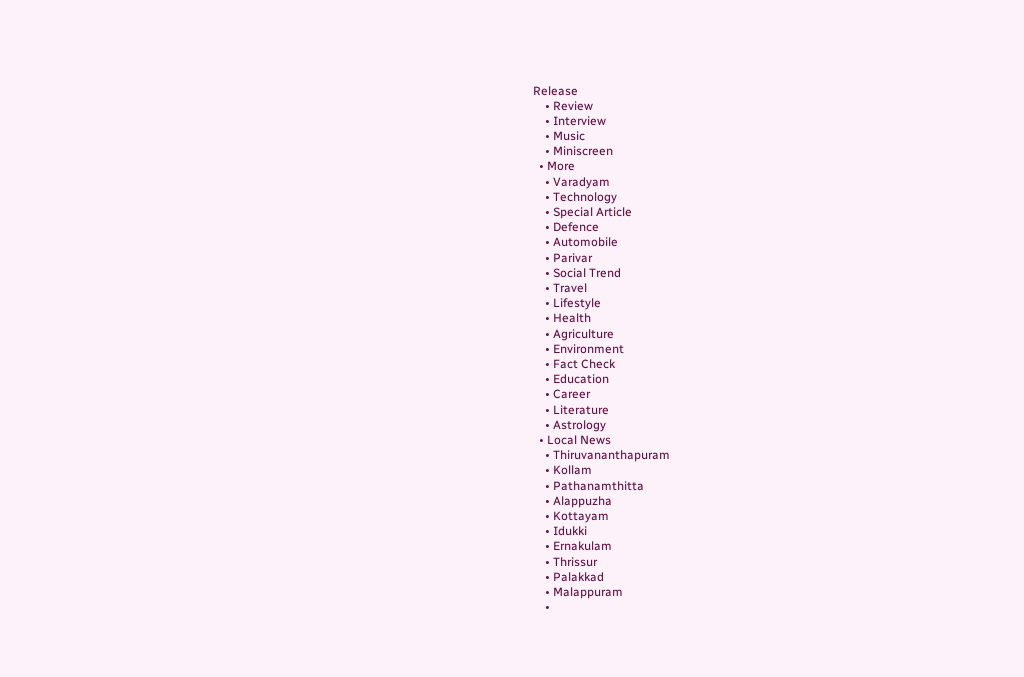Release
    • Review
    • Interview
    • Music
    • Miniscreen
  • More
    • Varadyam
    • Technology
    • Special Article
    • Defence
    • Automobile
    • Parivar
    • Social Trend
    • Travel
    • Lifestyle
    • Health
    • Agriculture
    • Environment
    • Fact Check
    • Education
    • Career
    • Literature
    • Astrology
  • Local News
    • Thiruvananthapuram
    • Kollam
    • Pathanamthitta
    • Alappuzha
    • Kottayam
    • Idukki
    • Ernakulam
    • Thrissur
    • Palakkad
    • Malappuram
    •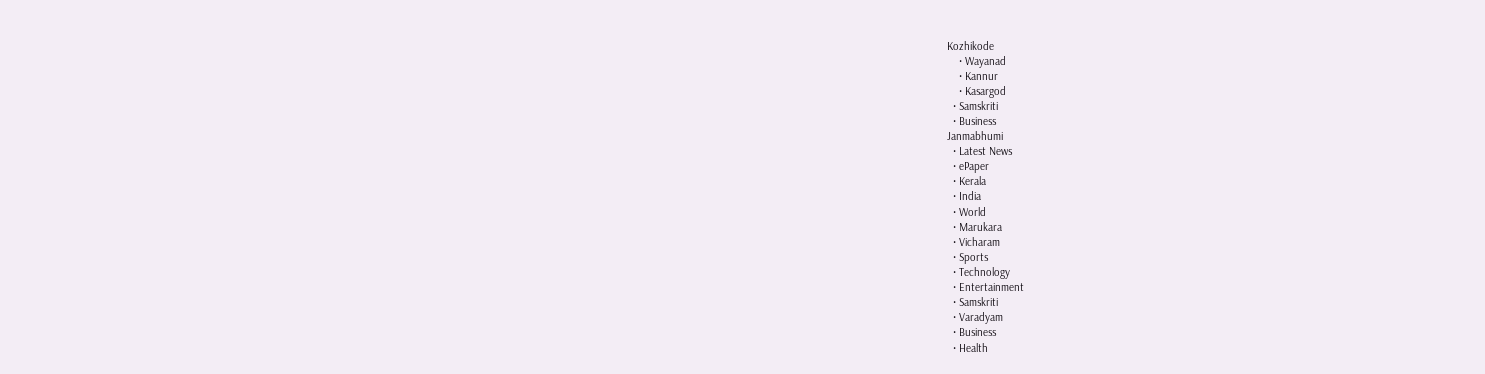Kozhikode
    • Wayanad
    • Kannur
    • Kasargod
  • Samskriti
  • Business
Janmabhumi
  • Latest News
  • ePaper
  • Kerala
  • India
  • World
  • Marukara
  • Vicharam
  • Sports
  • Technology
  • Entertainment
  • Samskriti
  • Varadyam
  • Business
  • Health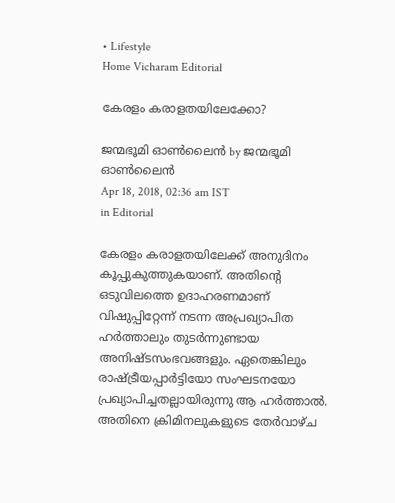• Lifestyle
Home Vicharam Editorial

കേരളം കരാളതയിലേക്കോ?

ജന്മഭൂമി ഓണ്‍ലൈന്‍ by ജന്മഭൂമി ഓണ്‍ലൈന്‍
Apr 18, 2018, 02:36 am IST
in Editorial

കേരളം കരാളതയിലേക്ക് അനുദിനം കൂപ്പുകുത്തുകയാണ്. അതിന്റെ ഒടുവിലത്തെ ഉദാഹരണമാണ് വിഷുപ്പിറ്റേന്ന് നടന്ന അപ്രഖ്യാപിത ഹര്‍ത്താലും തുടര്‍ന്നുണ്ടായ അനിഷ്ടസംഭവങ്ങളും. ഏതെങ്കിലും രാഷ്‌ട്രീയപ്പാര്‍ട്ടിയോ സംഘടനയോ പ്രഖ്യാപിച്ചതല്ലായിരുന്നു ആ ഹര്‍ത്താല്‍. അതിനെ ക്രിമിനലുകളുടെ തേര്‍വാഴ്ച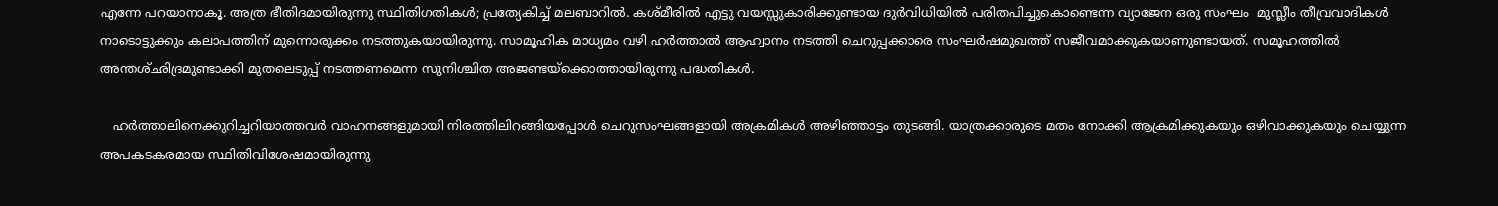എന്നേ പറയാനാകൂ. അത്ര ഭീതിദമായിരുന്നു സ്ഥിതിഗതികള്‍; പ്രത്യേകിച്ച് മലബാറില്‍. കശ്മീരില്‍ എട്ടു വയസ്സുകാരിക്കുണ്ടായ ദുര്‍വിധിയില്‍ പരിതപിച്ചുകൊണ്ടെന്ന വ്യാജേന ഒരു സംഘം  മുസ്ലീം തീവ്രവാദികള്‍ നാടൊട്ടുക്കും കലാപത്തിന് മുന്നൊരുക്കം നടത്തുകയായിരുന്നു. സാമൂഹിക മാധ്യമം വഴി ഹര്‍ത്താല്‍ ആഹ്വാനം നടത്തി ചെറുപ്പക്കാരെ സംഘര്‍ഷമുഖത്ത് സജീവമാക്കുകയാണുണ്ടായത്. സമൂഹത്തില്‍ അന്തശ്ഛിദ്രമുണ്ടാക്കി മുതലെടുപ്പ് നടത്തണമെന്ന സുനിശ്ചിത അജണ്ടയ്‌ക്കൊത്തായിരുന്നു പദ്ധതികള്‍.

   ഹര്‍ത്താലിനെക്കുറിച്ചറിയാത്തവര്‍ വാഹനങ്ങളുമായി നിരത്തിലിറങ്ങിയപ്പോള്‍ ചെറുസംഘങ്ങളായി അക്രമികള്‍ അഴിഞ്ഞാട്ടം തുടങ്ങി. യാത്രക്കാരുടെ മതം നോക്കി ആക്രമിക്കുകയും ഒഴിവാക്കുകയും ചെയ്യുന്ന അപകടകരമായ സ്ഥിതിവിശേഷമായിരുന്നു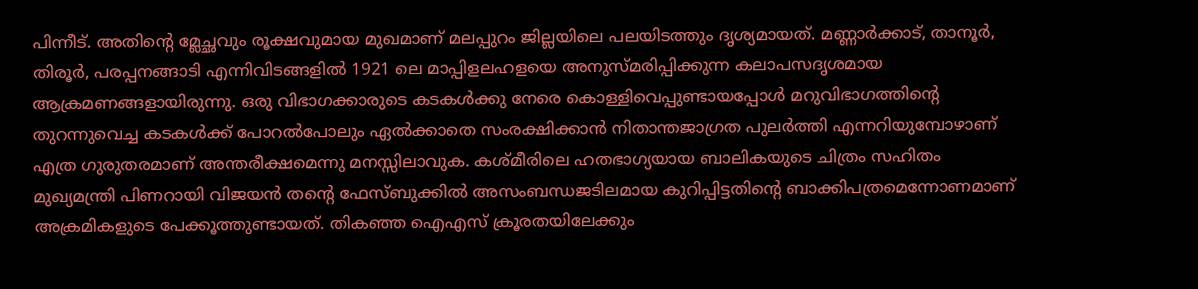പിന്നീട്. അതിന്റെ മ്ലേച്ഛവും രൂക്ഷവുമായ മുഖമാണ് മലപ്പുറം ജില്ലയിലെ പലയിടത്തും ദൃശ്യമായത്. മണ്ണാര്‍ക്കാട്, താനൂര്‍, തിരൂര്‍, പരപ്പനങ്ങാടി എന്നിവിടങ്ങളില്‍ 1921 ലെ മാപ്പിളലഹളയെ അനുസ്മരിപ്പിക്കുന്ന കലാപസദൃശമായ ആക്രമണങ്ങളായിരുന്നു. ഒരു വിഭാഗക്കാരുടെ കടകള്‍ക്കു നേരെ കൊള്ളിവെപ്പുണ്ടായപ്പോള്‍ മറുവിഭാഗത്തിന്റെ തുറന്നുവെച്ച കടകള്‍ക്ക് പോറല്‍പോലും ഏല്‍ക്കാതെ സംരക്ഷിക്കാന്‍ നിതാന്തജാഗ്രത പുലര്‍ത്തി എന്നറിയുമ്പോഴാണ് എത്ര ഗുരുതരമാണ് അന്തരീക്ഷമെന്നു മനസ്സിലാവുക. കശ്മീരിലെ ഹതഭാഗ്യയായ ബാലികയുടെ ചിത്രം സഹിതം മുഖ്യമന്ത്രി പിണറായി വിജയന്‍ തന്റെ ഫേസ്ബുക്കില്‍ അസംബന്ധജടിലമായ കുറിപ്പിട്ടതിന്റെ ബാക്കിപത്രമെന്നോണമാണ് അക്രമികളുടെ പേക്കൂത്തുണ്ടായത്. തികഞ്ഞ ഐഎസ് ക്രൂരതയിലേക്കും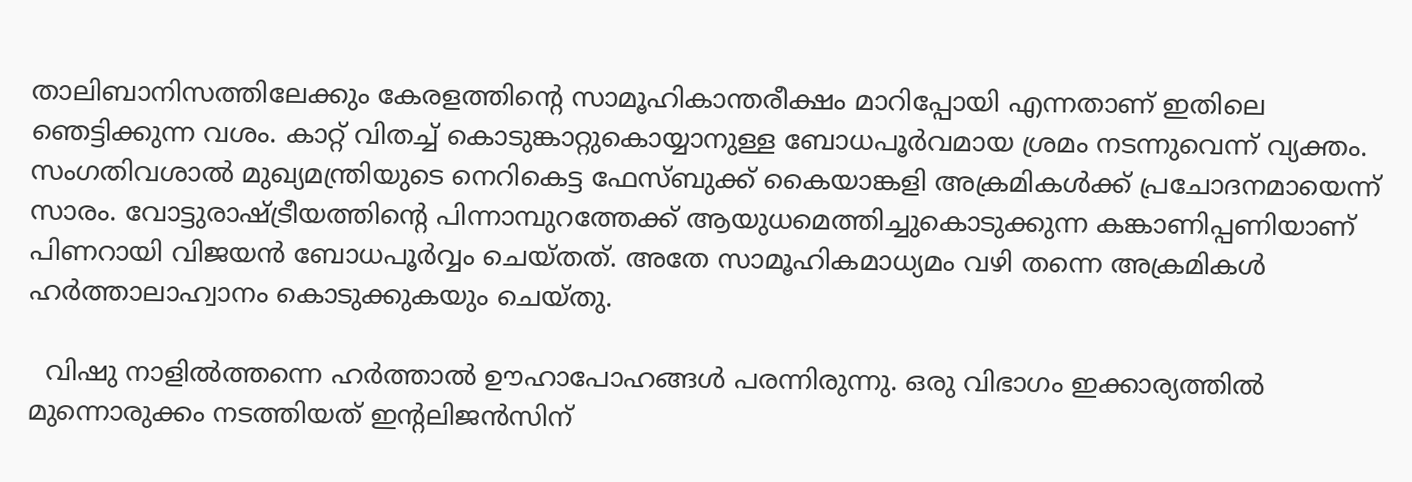താലിബാനിസത്തിലേക്കും കേരളത്തിന്റെ സാമൂഹികാന്തരീക്ഷം മാറിപ്പോയി എന്നതാണ് ഇതിലെ ഞെട്ടിക്കുന്ന വശം. കാറ്റ് വിതച്ച് കൊടുങ്കാറ്റുകൊയ്യാനുള്ള ബോധപൂര്‍വമായ ശ്രമം നടന്നുവെന്ന് വ്യക്തം. സംഗതിവശാല്‍ മുഖ്യമന്ത്രിയുടെ നെറികെട്ട ഫേസ്ബുക്ക് കൈയാങ്കളി അക്രമികള്‍ക്ക് പ്രചോദനമായെന്ന് സാരം. വോട്ടുരാഷ്‌ട്രീയത്തിന്റെ പിന്നാമ്പുറത്തേക്ക് ആയുധമെത്തിച്ചുകൊടുക്കുന്ന കങ്കാണിപ്പണിയാണ് പിണറായി വിജയന്‍ ബോധപൂര്‍വ്വം ചെയ്തത്. അതേ സാമൂഹികമാധ്യമം വഴി തന്നെ അക്രമികള്‍ ഹര്‍ത്താലാഹ്വാനം കൊടുക്കുകയും ചെയ്തു.

  വിഷു നാളില്‍ത്തന്നെ ഹര്‍ത്താല്‍ ഊഹാപോഹങ്ങള്‍ പരന്നിരുന്നു. ഒരു വിഭാഗം ഇക്കാര്യത്തില്‍ മുന്നൊരുക്കം നടത്തിയത് ഇന്റലിജന്‍സിന്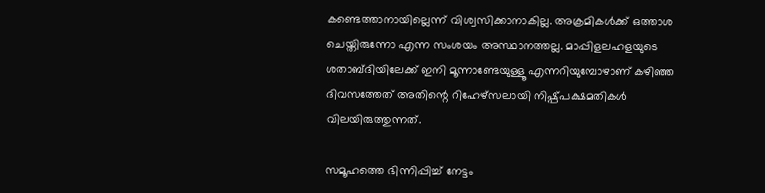കണ്ടെത്താനായില്ലെന്ന് വിശ്വസിക്കാനാകില്ല. അക്രമികള്‍ക്ക് ഒത്താശ ചെയ്തിരുന്നോ എന്ന സംശയം അസ്ഥാനത്തല്ല. മാപ്പിളലഹളയുടെ ശതാബ്ദിയിലേക്ക് ഇനി മൂന്നാണ്ടേയുള്ളൂ എന്നറിയുമ്പോഴാണ് കഴിഞ്ഞ ദിവസത്തേത് അതിന്റെ റിഹേഴ്‌സലായി നിഷ്പ്പക്ഷമതികള്‍ വിലയിരുത്തുന്നത്.

സമൂഹത്തെ ഭിന്നിപ്പിച്ച് നേട്ടം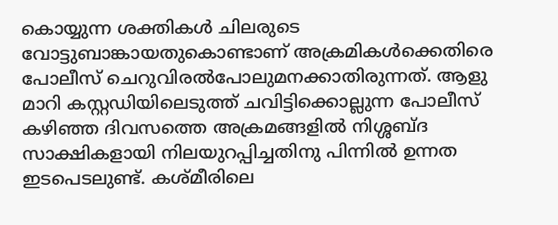കൊയ്യുന്ന ശക്തികള്‍ ചിലരുടെ വോട്ടുബാങ്കായതുകൊണ്ടാണ് അക്രമികള്‍ക്കെതിരെ പോലീസ് ചെറുവിരല്‍പോലുമനക്കാതിരുന്നത്. ആളു മാറി കസ്റ്റഡിയിലെടുത്ത് ചവിട്ടിക്കൊല്ലുന്ന പോലീസ് കഴിഞ്ഞ ദിവസത്തെ അക്രമങ്ങളില്‍ നിശ്ശബ്ദ സാക്ഷികളായി നിലയുറപ്പിച്ചതിനു പിന്നില്‍ ഉന്നത ഇടപെടലുണ്ട്. കശ്മീരിലെ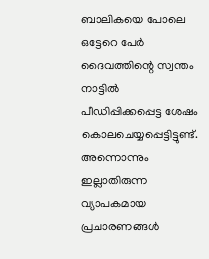ബാലികയെ പോലെ ഒട്ടേറെ പേര്‍ ദൈവത്തിന്റെ സ്വന്തം നാട്ടില്‍ പീഡിപ്പിക്കപ്പെട്ട ശേഷം കൊലചെയ്യപ്പെട്ടിട്ടുണ്ട്. അന്നൊന്നും ഇല്ലാതിരുന്ന വ്യാപകമായ പ്രചാരണങ്ങള്‍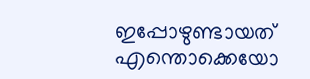ഇപ്പോഴുണ്ടായത് എന്തൊക്കെയോ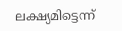ലക്ഷ്യമിട്ടെന്ന്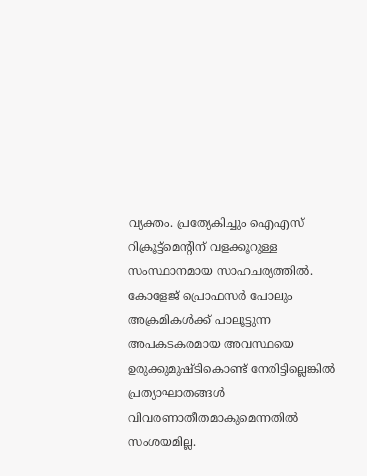വ്യക്തം. പ്രത്യേകിച്ചും ഐഎസ് റിക്രൂട്ട്‌മെന്റിന് വളക്കൂറുള്ള സംസ്ഥാനമായ സാഹചര്യത്തില്‍.  കോളേജ് പ്രൊഫസര്‍ പോലും അക്രമികള്‍ക്ക് പാലൂട്ടുന്ന അപകടകരമായ അവസ്ഥയെ ഉരുക്കുമുഷ്ടികൊണ്ട് നേരിട്ടില്ലെങ്കില്‍ പ്രത്യാഘാതങ്ങള്‍ വിവരണാതീതമാകുമെന്നതില്‍ സംശയമില്ല.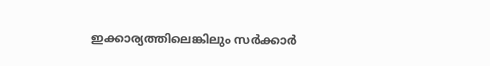ഇക്കാര്യത്തിലെങ്കിലും സര്‍ക്കാര്‍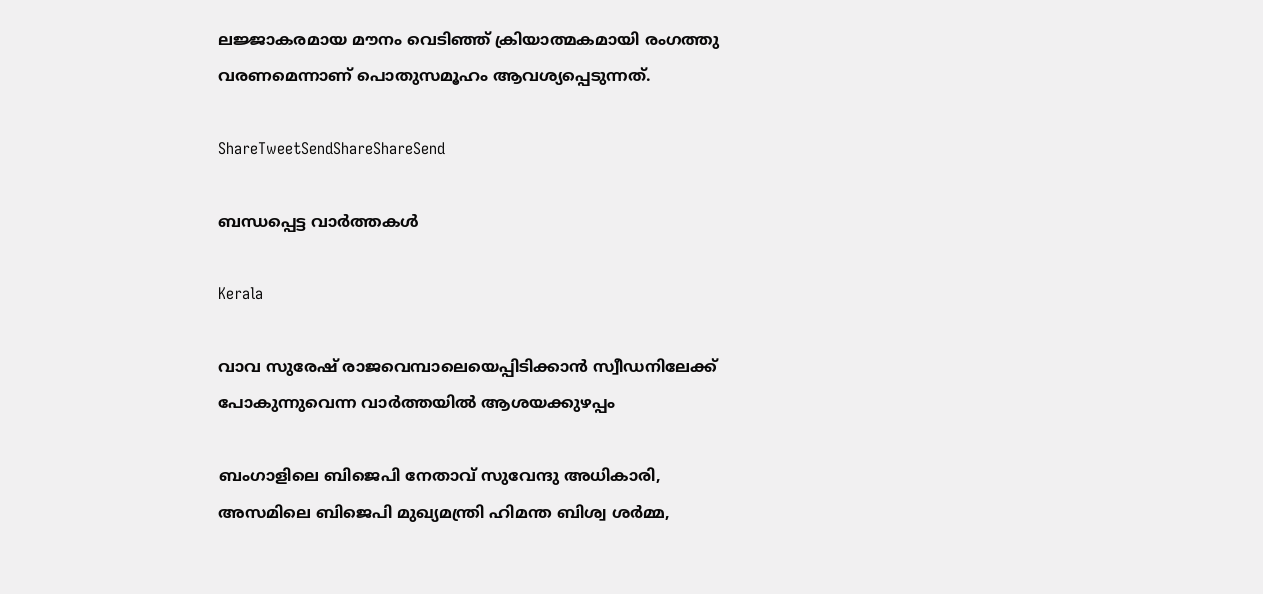ലജ്ജാകരമായ മൗനം വെടിഞ്ഞ് ക്രിയാത്മകമായി രംഗത്തു വരണമെന്നാണ് പൊതുസമൂഹം ആവശ്യപ്പെടുന്നത്.

ShareTweetSendShareShareSend

ബന്ധപ്പെട്ട വാര്‍ത്തകള്‍

Kerala

വാവ സുരേഷ് രാജവെമ്പാലെയെപ്പിടിക്കാന്‍ സ്വീഡനിലേക്ക് പോകുന്നുവെന്ന വാര്‍ത്തയില്‍ ആശയക്കുഴപ്പം

ബംഗാളിലെ ബിജെപി നേതാവ് സുവേന്ദു അധികാരി, അസമിലെ ബിജെപി മുഖ്യമന്ത്രി ഹിമന്ത ബിശ്വ ശര്‍മ്മ,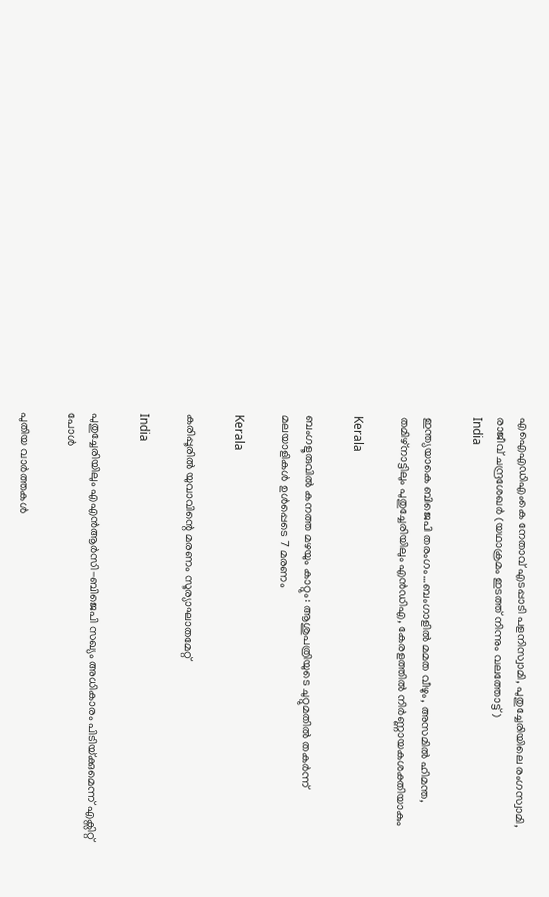എഐഎഡിഎംകെ നേതാവ് എടപ്പാടി പളനിസ്വാമി, പുതുച്ചേരിയിലെ രംഗസ്വാമി, രാജീവ് ചന്ദ്രശേഖര്‍ (യഥാക്രമം ഇടത്ത് നിന്നും വലത്തോട്ട്)
India

ഇന്ത്യയാകെ ബിജെപി തരംഗം…ബംഗാളില്‍ മമത വീഴും, അസമില്‍ ഹിമന്ത, തമിഴ്നാട്ടിലും പുതുച്ചേരിയിലും എന്‍ഡിഎ, കേരളത്തില്‍ നിര്‍ണ്ണായകശക്തിയാകും

Kerala

ബംഗളൂരുവില്‍ കനത്ത മഴയും കാറ്റും: ആശുപത്രിയുടെ ചുറ്റുമതില്‍ തകര്‍ന്ന് മലയാളികള്‍ ഉള്‍പ്പെടെ 7 മരണം

Kerala

കരിപ്പൂരില്‍ യുവാവിന്റെ മരണം സൂര്യാഘാതമേറ്റ്

India

പുതുച്ചേരിയിലും എഎന്‍ആര്‍സി-ബിജെപി സഖ്യം അധികാരം പിടിയ്‌ക്കുമെന്ന് എക്സിറ്റ് പോള്‍

പുതിയ വാര്‍ത്തകള്‍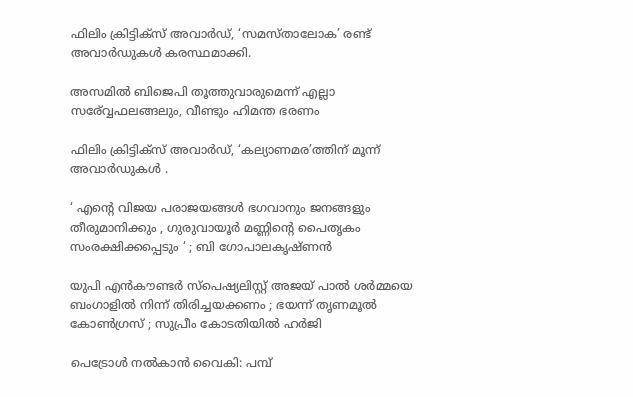ഫിലിം ക്രിട്ടിക്സ് അവാർഡ്, ‘സമസ്താലോക’ രണ്ട് അവാർഡുകൾ കരസ്ഥമാക്കി.

അസമില്‍ ബിജെപി തൂത്തുവാരുമെന്ന് എല്ലാ സര‍്വ്വേഫലങ്ങലും, വീണ്ടും ഹിമന്ത ഭരണം

ഫിലിം ക്രിട്ടിക്സ് അവാർഡ്, ‘കല്യാണമര’ത്തിന് മൂന്ന് അവാർഡുകൾ .

‘ എന്റെ വിജയ പരാജയങ്ങൾ ഭഗവാനും ജനങ്ങളും തീരുമാനിക്കും , ഗുരുവായൂർ മണ്ണിന്റെ പൈതൃകം സംരക്ഷിക്കപ്പെടും ‘ ; ബി ഗോപാലകൃഷ്ണൻ

യുപി എൻകൗണ്ടർ സ്പെഷ്യലിസ്റ്റ് അജയ് പാൽ ശർമ്മയെ ബംഗാളിൽ നിന്ന് തിരിച്ചയക്കണം ; ഭയന്ന് തൃണമൂൽ കോൺഗ്രസ് ; സുപ്രീം കോടതിയിൽ ഹർജി

പെട്രോള്‍ നല്‍കാന്‍ വൈകി: പമ്പ്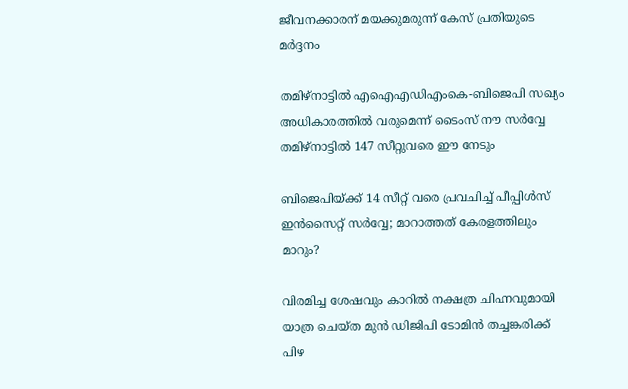ജീവനക്കാരന് മയക്കുമരുന്ന് കേസ് പ്രതിയുടെ മര്‍ദ്ദനം

തമിഴ്നാട്ടില്‍ എഐഎഡിഎംകെ-ബിജെപി സഖ്യം അധികാരത്തില്‍ വരുമെന്ന് ടൈംസ് നൗ സര്‍വ്വേ തമിഴ്നാട്ടില്‍ 147 സീറ്റുവരെ ഈ നേടും

ബിജെപിയ്‌ക്ക് 14 സീറ്റ് വരെ പ്രവചിച്ച് പീപ്പിള്‍സ് ഇന്‍സൈറ്റ് സര്‍വ്വേ; മാറാത്തത് കേരളത്തിലും മാറും?

വിരമിച്ച ശേഷവും കാറില്‍ നക്ഷത്ര ചിഹ്നവുമായി യാത്ര ചെയ്ത മുന്‍ ഡിജിപി ടോമിന്‍ തച്ചങ്കരിക്ക് പിഴ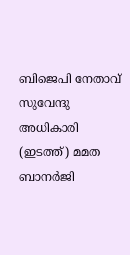ബിജെപി നേതാവ് സുവേന്ദു അധികാരി (ഇടത്ത്) മമത ബാനര്‍ജി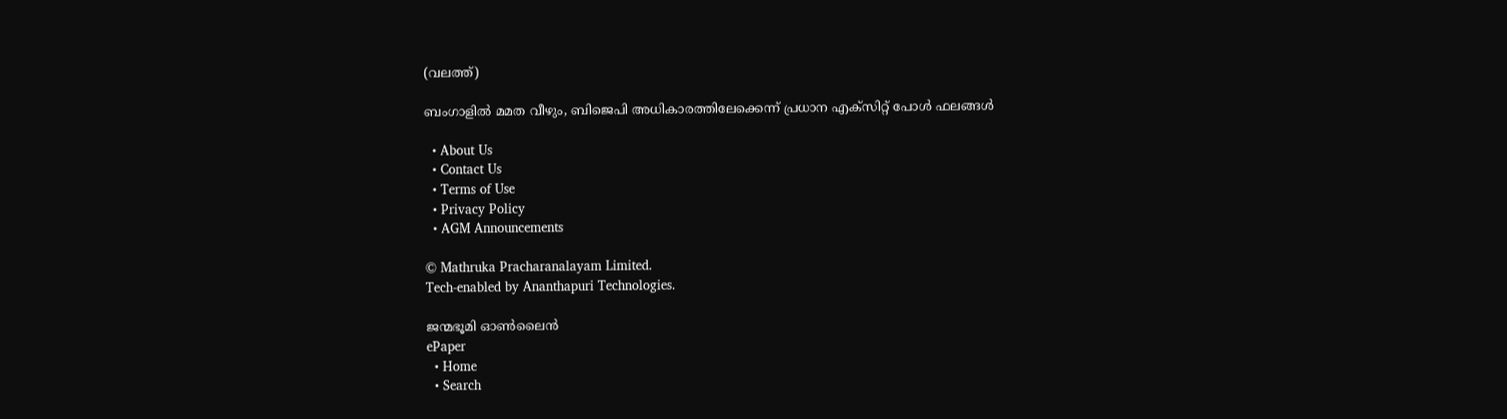(വലത്ത്)

ബംഗാളില്‍ മമത വീഴും, ബിജെപി അധികാരത്തിലേക്കെന്ന് പ്രധാന എക്സിറ്റ് പോള്‍ ഫലങ്ങള്‍

  • About Us
  • Contact Us
  • Terms of Use
  • Privacy Policy
  • AGM Announcements

© Mathruka Pracharanalayam Limited.
Tech-enabled by Ananthapuri Technologies.

ജന്മഭൂമി ഓണ്‍ലൈന്‍
ePaper
  • Home
  • Search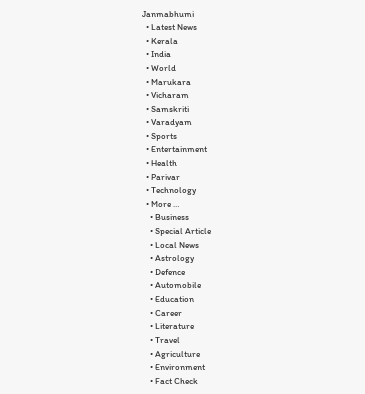Janmabhumi
  • Latest News
  • Kerala
  • India
  • World
  • Marukara
  • Vicharam
  • Samskriti
  • Varadyam
  • Sports
  • Entertainment
  • Health
  • Parivar
  • Technology
  • More …
    • Business
    • Special Article
    • Local News
    • Astrology
    • Defence
    • Automobile
    • Education
    • Career
    • Literature
    • Travel
    • Agriculture
    • Environment
    • Fact Check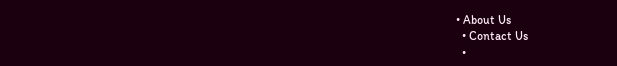• About Us
  • Contact Us
  •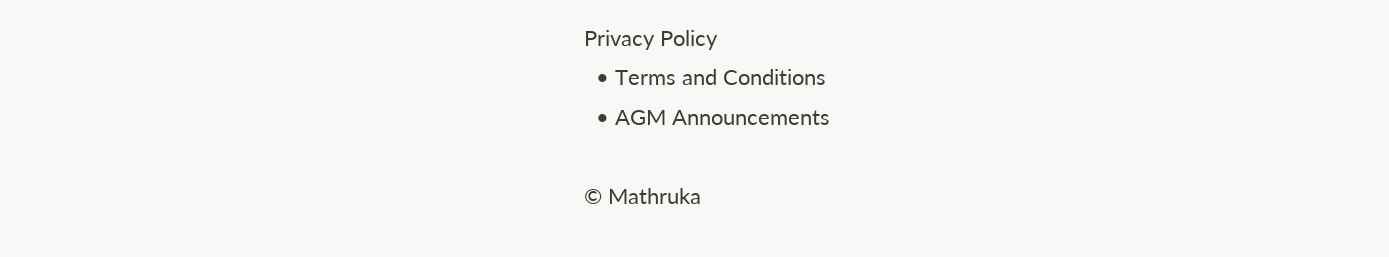Privacy Policy
  • Terms and Conditions
  • AGM Announcements

© Mathruka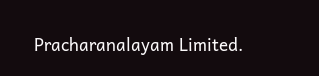Pracharanalayam Limited.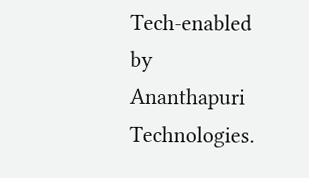Tech-enabled by Ananthapuri Technologies.